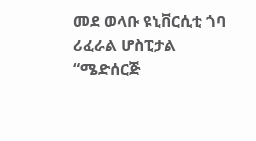መደ ወላቡ ዩኒቨርሲቲ ጎባ ሪፈራል ሆስፒታል “ሜድሰርጅ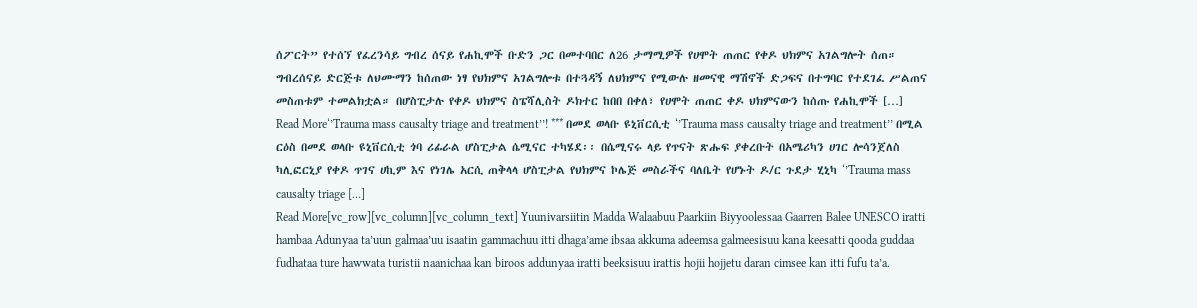ሰፖርት” የተሰኘ የፈረንሳይ ግብረ ሰናይ የሐኪሞች ቡድን ጋር በመተባበር ለ26 ታማሚዎች የሀሞት ጠጠር የቀዶ ህክምና አገልግሎት ሰጠ። ግብረሰናይ ድርጅቱ ለህሙማን ከሰጠው ነፃ የህክምና አገልግሎቱ በተጓዳኝ ለህክምና የሚውሉ ዘመናዊ ማሽኖች ድጋፍና በተግባር የተደገፈ ሥልጠና መስጠቱም ተመልክቷል። በሆስፒታሉ የቀዶ ህክምና ስፔሻሊስት ዶክተር ከበበ በቀለ፣ የሀሞት ጠጠር ቀዶ ህክምናውን ከሰጡ የሐኪሞች […]
Read More‘’Trauma mass causalty triage and treatment’’! *** በመደ ወላቡ ዩኒቨርሲቲ ‘’Trauma mass causalty triage and treatment’’ በሚል ርዕስ በመደ ወላቡ ዩኒቨርሲቲ ጎባ ሪፊራል ሆስፒታል ሴሚናር ተካሄደ፡፡ በሴሚናሩ ላይ የጥናት ጽሑፍ ያቀረቡት በአሜሪካን ሀገር ሎሳንጀለስ ካሊፎርኒያ የቀዶ ጥገና ሀኪም እና የነገሌ አርሲ ጠቅላላ ሆስፒታል የህክምና ኮሌጅ መስራችና ባለቤት የሆኑት ዶ/ር ጉደታ ሂኒካ ‘’Trauma mass causalty triage […]
Read More[vc_row][vc_column][vc_column_text] Yuunivarsiitin Madda Walaabuu Paarkiin Biyyoolessaa Gaarren Balee UNESCO iratti hambaa Adunyaa ta’uun galmaa’uu isaatin gammachuu itti dhaga’ame ibsaa akkuma adeemsa galmeesisuu kana keesatti qooda guddaa fudhataa ture hawwata turistii naanichaa kan biroos addunyaa iratti beeksisuu irattis hojii hojjetu daran cimsee kan itti fufu ta’a.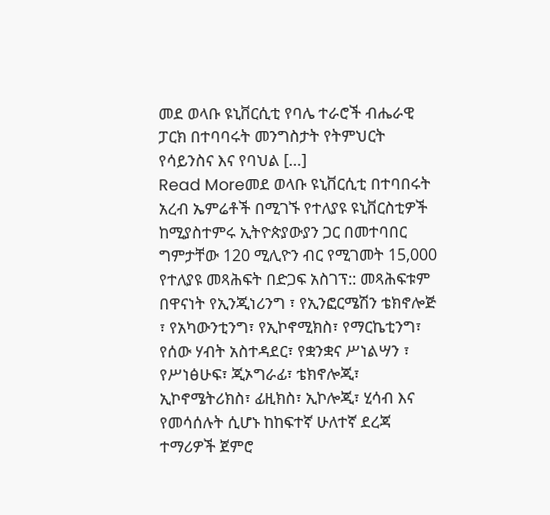መደ ወላቡ ዩኒቨርሲቲ የባሌ ተራሮች ብሔራዊ ፓርክ በተባባሩት መንግስታት የትምህርት የሳይንስና እና የባህል […]
Read Moreመደ ወላቡ ዩኒቨርሲቲ በተባበሩት አረብ ኤምሬቶች በሚገኙ የተለያዩ ዩኒቨርስቲዎች ከሚያስተምሩ ኢትዮጵያውያን ጋር በመተባበር ግምታቸው 120 ሚሊዮን ብር የሚገመት 15,000 የተለያዩ መጻሕፍት በድጋፍ አስገፕ:: መጻሕፍቱም በዋናነት የኢንጂነሪንግ ፣ የኢንፎርሜሽን ቴክኖሎጅ ፣ የአካውንቲንግ፣ የኢኮኖሚክስ፣ የማርኬቲንግ፣ የሰው ሃብት አስተዳደር፣ የቋንቋና ሥነልሣን ፣ የሥነፅሁፍ፣ ጂኦግራፊ፣ ቴክኖሎጂ፣ ኢኮኖሜትሪክስ፣ ፊዚክስ፣ ኢኮሎጂ፣ ሂሳብ እና የመሳሰሉት ሲሆኑ ከከፍተኛ ሁለተኛ ደረጃ ተማሪዎች ጀምሮ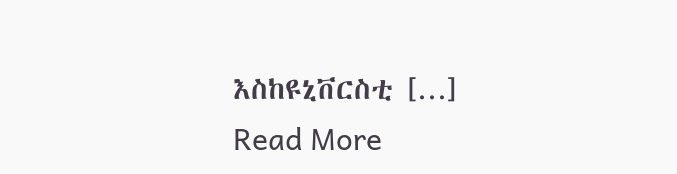እስከዩኒቨርስቲ […]
Read More